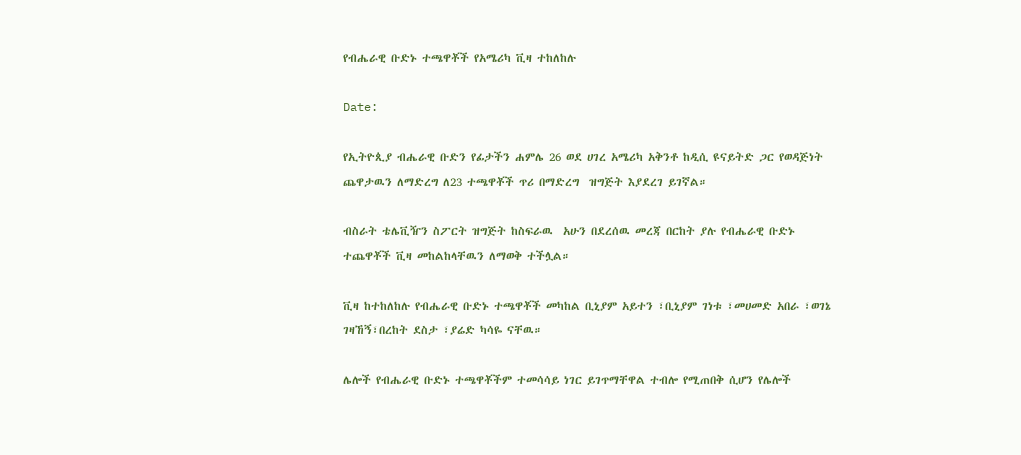የብሔራዊ ቡድኑ ተጫዋቾች የአሜሪካ ቪዛ ተከለከሉ

Date:

የኢትዮጲያ ብሔራዊ ቡድን የፊታችን ሐምሌ 26 ወደ ሀገረ አሜሪካ አቅንቶ ከዲሲ ዩናይትድ ጋር የወዳጅነት ጨዋታዉን ለማድረግ ለ23 ተጫዋቾች ጥሪ በማድረግ  ዝግጅት እያደረገ ይገኛል።

ብስራት ቴሌቪዥን ስፖርት ዝግጅት ከስፍራዉ  አሁን በደረሰዉ መረጃ በርከት ያሉ የብሔራዊ ቡድኑ ተጨዋቾች ቪዛ መከልከላቸዉን ለማወቅ ተችሏል።

ቪዛ ከተከለከሉ የብሔራዊ ቡድኑ ተጫዋቾች መካከል ቢኒያም አይተን ፣ቢኒያም ገነቱ ፣መሀመድ አበራ ፣ወገኔ ገዛኸኝ፣በረከት ደስታ ፣ያሬድ ካሳዬ ናቸዉ።

ሌሎች የብሔራዊ ቡድኑ ተጫዋቾችም ተመሳሳይ ነገር ይገጥማቸዋል ተብሎ የሚጠበቅ ሲሆን የሌሎች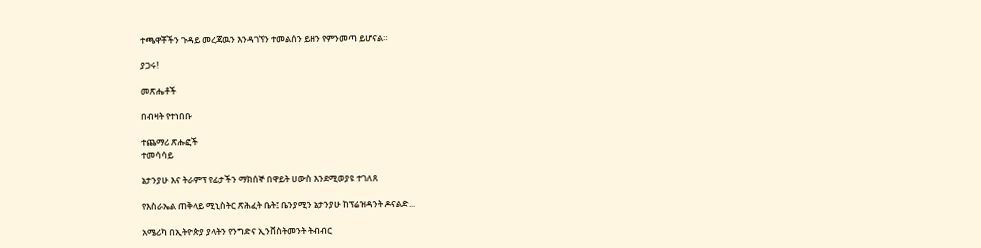ተጫዋቾችን ጉዳይ መረጃዉን እንዳገኘን ተመልሰን ይዘን የምንመጣ ይሆናል።

ያጋሩ!

መጽሔቶች

በብዛት የተነበቡ

ተጨማሪ ጽሑፎች
ተመሳሳይ

ኔታንያሁ እና ትራምፕ የፊታችን ማክሰኞ በዋይት ሀውስ እንደሚወያዩ ተገለጸ

የእስራኤል ጠቅላይ ሚኒስትር ጽሕፈት ቤት፤ ቤንያሚን ኔታንያሁ ከፕሬዝዳንት ዶናልድ...

አሜሪካ በኢትዮጵያ ያላትን የንግድና ኢንቨስትመንት ትብብር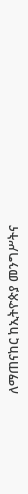ለማጠናከር ከኢትዮጵያ መንግሥትና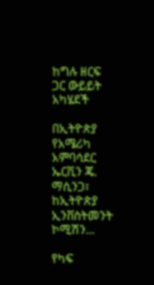ከግሉ ዘርፍ ጋር ውይይት አካሄደች

በኢትዮጵያ የአሜሪካ አምባሳደር ኤርቪን ጄ. ማሲንጋ፣ ከኢትዮጵያ ኢንቨስትመንት ኮሚሽን...

የካፍ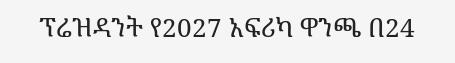ፕሬዝዳንት የ2027 አፍሪካ ዋንጫ በ24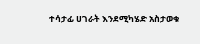ተሳታፊ ሀገራት እንደሚካሄድ አስታወቁ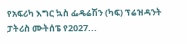የአፍሪካ እግር ኳስ ፌዴሬሽን (ካፍ) ፕሬዝዳንት ፓትሪስ ሙትሰፔ የ2027...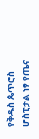የቅዱስ ጴጥሮስ ሆስፒታል ነፃ የጤና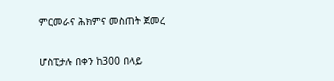ምርመራና ሕክምና መስጠት ጀመረ

ሆስፒታሉ በቀን ከ300 በላይ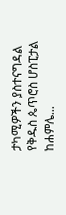ታካሚዎችን ያስተናግዳል የቅዱስ ጴጥሮስ ሆስፒታል ከሐምሌ...